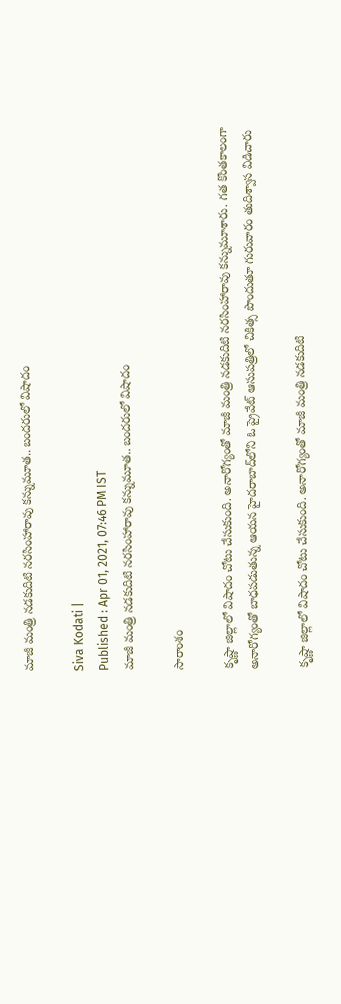మాజీ మంత్రి నడకుదిటి నరసింహారావు కన్నుమూత.. బందరులో విషాదం

Siva Kodati |
Published : Apr 01, 2021, 07:46 PM IST
మాజీ మంత్రి నడకుదిటి నరసింహారావు కన్నుమూత.. బందరులో విషాదం

సారాంశం

కృష్ణా జిల్లాలో విషాదం చోటు చేసుకుంది. అనారోగ్యంతో మాజీ మంత్రి నడకుదిటి నరసింహారావు కన్నుమూశారు. గత కొంతకాలంగా అనారోగ్యంతో బాధపడుతున్న ఆయన హైదరాబాద్‌లోని ఓ ప్రైవేట్ ఆసుపత్రిలో చికిత్స పొందుతూ గురువారం తుదిశ్వాస విడిచారు

కృష్ణా జిల్లాలో విషాదం చోటు చేసుకుంది. అనారోగ్యంతో మాజీ మంత్రి నడకుదిటి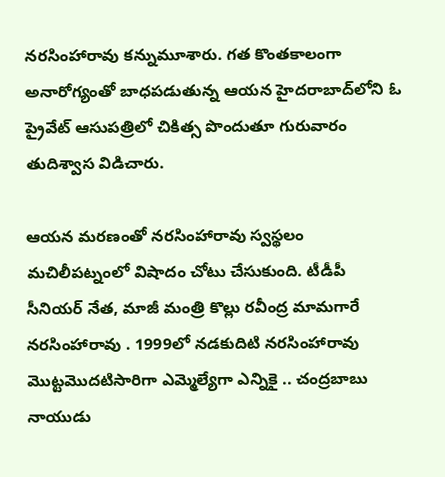నరసింహారావు కన్నుమూశారు. గత కొంతకాలంగా అనారోగ్యంతో బాధపడుతున్న ఆయన హైదరాబాద్‌లోని ఓ ప్రైవేట్ ఆసుపత్రిలో చికిత్స పొందుతూ గురువారం తుదిశ్వాస విడిచారు.

ఆయన మరణంతో నరసింహారావు స్వస్థలం మచిలీపట్నంలో విషాదం చోటు చేసుకుంది. టీడీపీ సీనియర్ నేత, మాజీ మంత్రి కొల్లు రవీంద్ర మామగారే నరసింహారావు . 1999లో నడకుదిటి నరసింహారావు మొట్టమొదటిసారిగా ఎమ్మెల్యేగా ఎన్నికై .. చంద్రబాబు నాయుడు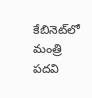కేబినెట్‌లో మంత్రి పదవి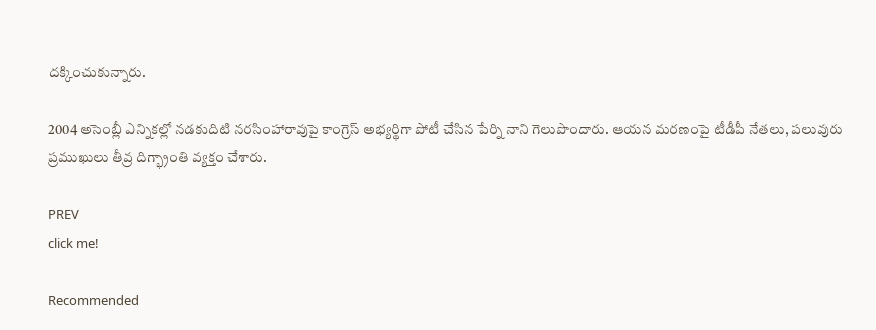దక్కించుకున్నారు.

2004 అసెంబ్లీ ఎన్నికల్లో నడకుదిటి నరసింహారావుపై కాంగ్రెస్‌ అభ్యర్థిగా పోటీ చేసిన పేర్ని నాని గెలుపొందారు. ఆయన మరణంపై టీడీపీ నేతలు, పలువురు ప్రముఖులు తీవ్ర దిగ్భ్రాంతి వ్యక్తం చేశారు.

PREV
click me!

Recommended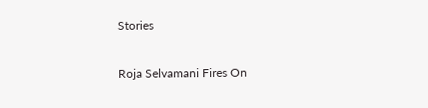Stories

Roja Selvamani Fires On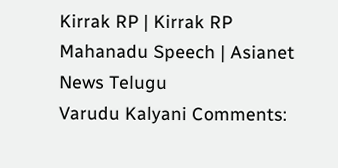Kirrak RP | Kirrak RP Mahanadu Speech | Asianet News Telugu
Varudu Kalyani Comments: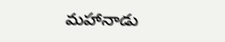మహానాడు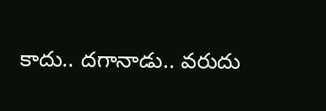కాదు.. దగానాడు.. వరుదు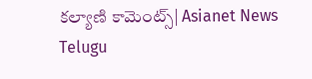కల్యాణి కామెంట్స్| Asianet News Telugu